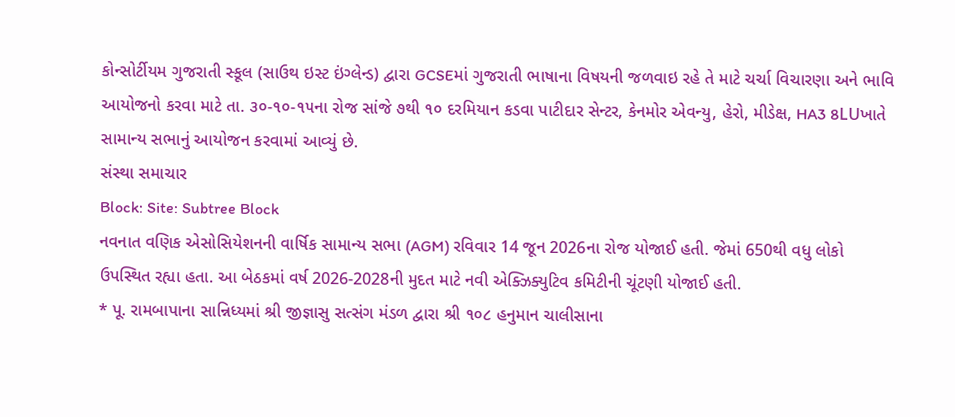કોન્સોર્ટીયમ ગુજરાતી સ્કૂલ (સાઉથ ઇસ્ટ ઇંગ્લેન્ડ) દ્વારા GCSEમાં ગુજરાતી ભાષાના વિષયની જળવાઇ રહે તે માટે ચર્ચા વિચારણા અને ભાવિ આયોજનો કરવા માટે તા. ૩૦-૧૦-૧૫ના રોજ સાંજે ૭થી ૧૦ દરમિયાન કડવા પાટીદાર સેન્ટર, કેનમોર એવન્યુ, હેરો, મીડેક્ષ, HA3 8LUખાતે સામાન્ય સભાનું આયોજન કરવામાં આવ્યું છે.
સંસ્થા સમાચાર
Block: Site: Subtree Block
નવનાત વણિક એસોસિયેશનની વાર્ષિક સામાન્ય સભા (AGM) રવિવાર 14 જૂન 2026ના રોજ યોજાઈ હતી. જેમાં 650થી વધુ લોકો ઉપસ્થિત રહ્યા હતા. આ બેઠકમાં વર્ષ 2026-2028ની મુદત માટે નવી એક્ઝિક્યુટિવ કમિટીની ચૂંટણી યોજાઈ હતી.
* પૂ. રામબાપાના સાન્નિધ્યમાં શ્રી જીજ્ઞાસુ સત્સંગ મંડળ દ્વારા શ્રી ૧૦૮ હનુમાન ચાલીસાના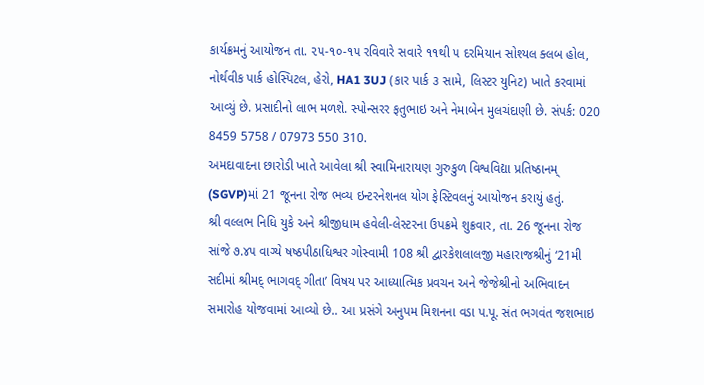કાર્યક્રમનું આયોજન તા. ૨૫-૧૦-૧૫ રવિવારે સવારે ૧૧થી ૫ દરમિયાન સોશ્યલ ક્લબ હોલ, નોર્થવીક પાર્ક હોસ્પિટલ, હેરો, HA1 3UJ (કાર પાર્ક ૩ સામે, લિસ્ટર યુનિટ) ખાતે કરવામાં આવ્યું છે. પ્રસાદીનો લાભ મળશે. સ્પોન્સરર ફતુભાઇ અને નેમાબેન મુલચંદાણી છે. સંપર્ક: 020 8459 5758 / 07973 550 310.
અમદાવાદના છારોડી ખાતે આવેલા શ્રી સ્વામિનારાયણ ગુરુકુળ વિશ્વવિદ્યા પ્રતિષ્ઠાનમ્ (SGVP)માં 21 જૂનના રોજ ભવ્ય ઇન્ટરનેશનલ યોગ ફેસ્ટિવલનું આયોજન કરાયું હતું.
શ્રી વલ્લભ નિધિ યુકે અને શ્રીજીધામ હવેલી-લેસ્ટરના ઉપક્રમે શુક્રવાર, તા. 26 જૂનના રોજ સાંજે ૭.૪૫ વાગ્યે ષષ્ઠપીઠાધિશ્વર ગોસ્વામી 108 શ્રી દ્વારકેશલાલજી મહારાજશ્રીનું ‘21મી સદીમાં શ્રીમદ્ ભાગવદ્ ગીતા’ વિષય પર આધ્યાત્મિક પ્રવચન અને જેજેશ્રીનો અભિવાદન સમારોહ યોજવામાં આવ્યો છે.. આ પ્રસંગે અનુપમ મિશનના વડા પ.પૂ. સંત ભગવંત જશભાઇ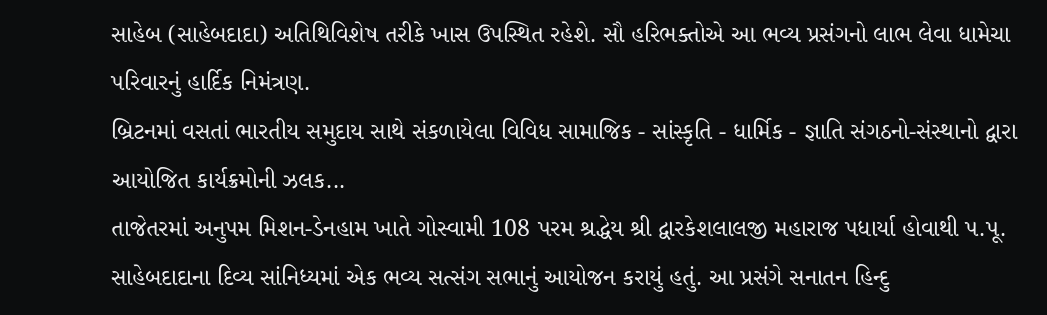સાહેબ (સાહેબદાદા) અતિથિવિશેષ તરીકે ખાસ ઉપસ્થિત રહેશે. સૌ હરિભક્તોએ આ ભવ્ય પ્રસંગનો લાભ લેવા ધામેચા પરિવારનું હાર્દિક નિમંત્રણ.
બ્રિટનમાં વસતાં ભારતીય સમુદાય સાથે સંકળાયેલા વિવિધ સામાજિક - સાંસ્કૃતિ - ધાર્મિક - જ્ઞાતિ સંગઠનો-સંસ્થાનો દ્વારા આયોજિત કાર્યક્રમોની ઝલક...
તાજેતરમાં અનુપમ મિશન-ડેનહામ ખાતે ગોસ્વામી 108 પરમ શ્રદ્ધેય શ્રી દ્વારકેશલાલજી મહારાજ પધાર્યા હોવાથી પ.પૂ. સાહેબદાદાના દિવ્ય સાંનિધ્યમાં એક ભવ્ય સત્સંગ સભાનું આયોજન કરાયું હતું. આ પ્રસંગે સનાતન હિન્દુ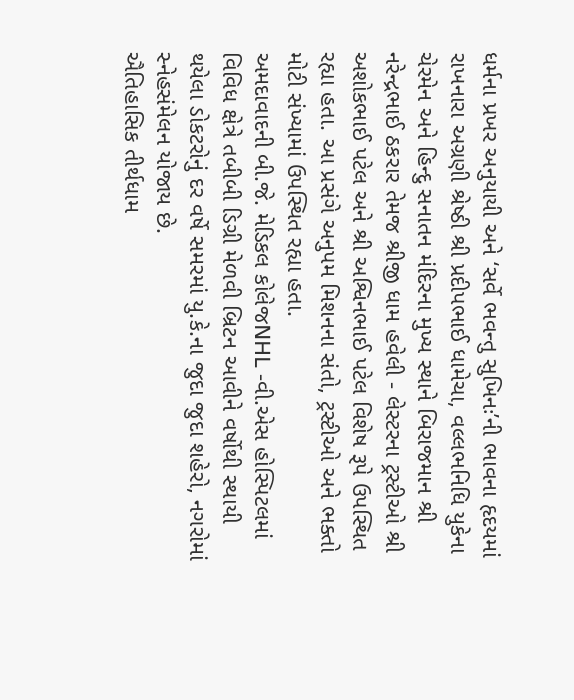ધર્મના પ્રખર અનુયાયી અને ‘સર્વે ભવન્તુ સુખિનઃ’ની ભાવના હૃદયમાં રાખનારા અગ્રણી શ્રેષ્ઠી શ્રી પ્રદીપભાઈ ધામેચા, વલ્લભનિધિ યુકેના ચેરમેન અને હિન્દુ સનાતન મંદિરના મુખ્ય સ્થાને બિરાજમાન શ્રી નરેન્દ્રભાઈ ઠકરાર તેમજ શ્રીજી ધામ હવેલી - લેસ્ટરના ટ્રસ્ટીઓ શ્રી અશોકભાઈ પટેલ અને શ્રી અશ્વિનભાઈ પટેલ વિશેષ રૂપે ઉપસ્થિત રહ્યા હતા. આ પ્રસંગે અનુપમ મિશનના સંતો, ટ્રસ્ટીઓ અને ભક્તો મોટી સંખ્યામાં ઉપસ્થિત રહ્યા હતા.
અમદાવાદની બી.જે. મેડિકલ કોલેજNHL -વી.એસ હોસ્પિટલમાં વિવિધ ક્ષેત્રે તબીબી ડિગ્રી મેળવી બ્રિટન આવીને વર્ષોથી સ્થાયી થયેલા ડોકટરોનું દર વર્ષે સમરમાં યુ.કે.ના જુદા જુદા શહેરો, નગરોમાં સ્નેહસંમેલન યોજાય છે.
ઐતિહાસિક તીર્થધામ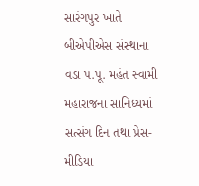સારંગપુર ખાતે બીએપીએસ સંસ્થાના વડા પ.પૂ. મહંત સ્વામી મહારાજના સાનિધ્યમાં સત્સંગ દિન તથા પ્રેસ-મીડિયા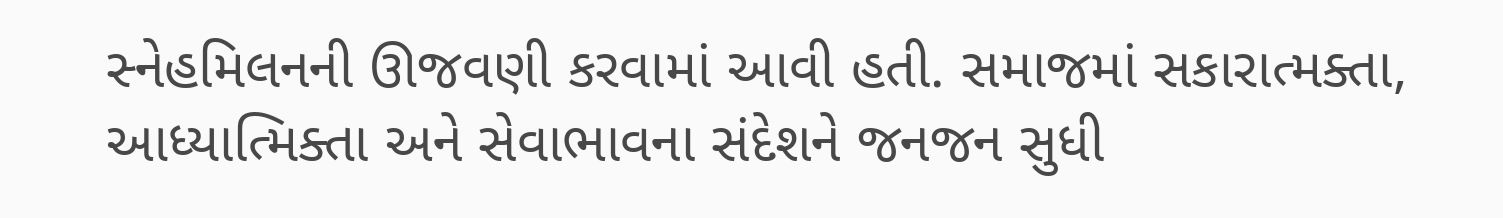સ્નેહમિલનની ઊજવણી કરવામાં આવી હતી. સમાજમાં સકારાત્મક્તા, આધ્યાત્મિક્તા અને સેવાભાવના સંદેશને જનજન સુધી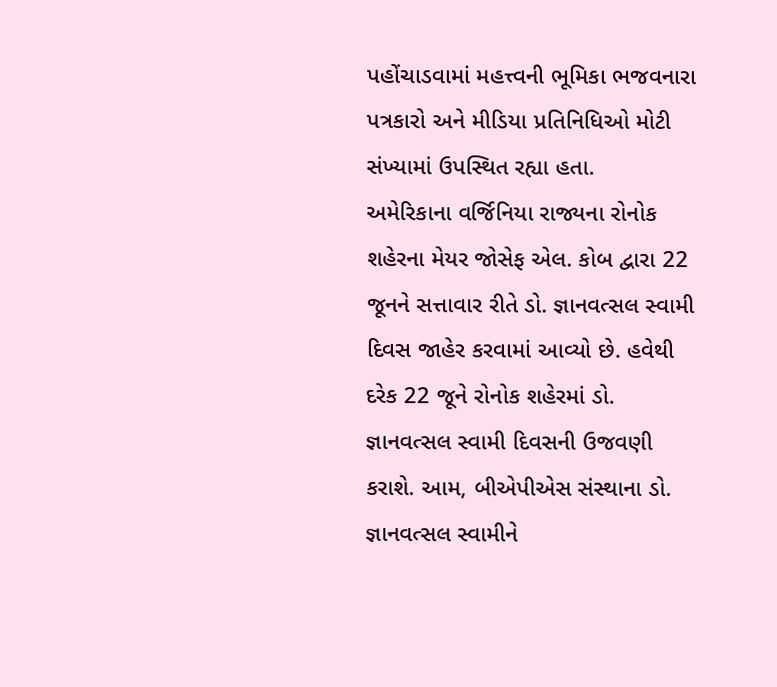પહોંચાડવામાં મહત્ત્વની ભૂમિકા ભજવનારા પત્રકારો અને મીડિયા પ્રતિનિધિઓ મોટી સંખ્યામાં ઉપસ્થિત રહ્યા હતા.
અમેરિકાના વર્જિનિયા રાજ્યના રોનોક શહેરના મેયર જોસેફ એલ. કોબ દ્વારા 22 જૂનને સત્તાવાર રીતે ડો. જ્ઞાનવત્સલ સ્વામી દિવસ જાહેર કરવામાં આવ્યો છે. હવેથી દરેક 22 જૂને રોનોક શહેરમાં ડો. જ્ઞાનવત્સલ સ્વામી દિવસની ઉજવણી કરાશે. આમ, બીએપીએસ સંસ્થાના ડો. જ્ઞાનવત્સલ સ્વામીને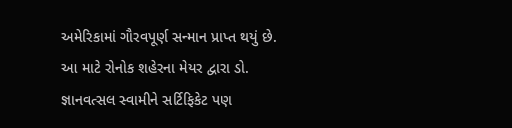અમેરિકામાં ગૌરવપૂર્ણ સન્માન પ્રાપ્ત થયું છે. આ માટે રોનોક શહેરના મેયર દ્વારા ડો. જ્ઞાનવત્સલ સ્વામીને સર્ટિફિકેટ પણ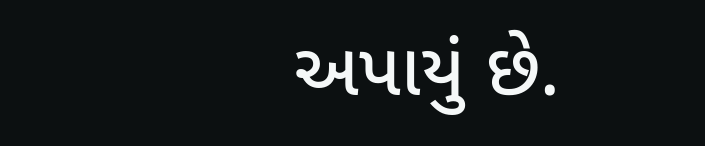અપાયું છે.